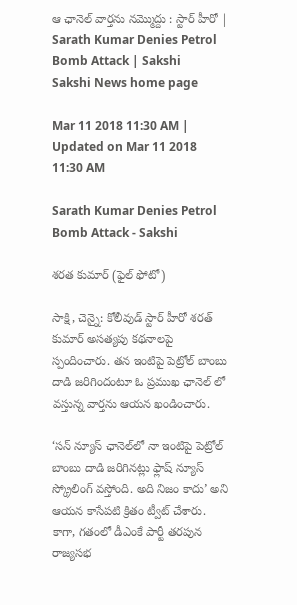ఆ ఛానెల్‌ వార్తను నమ్మొద్దు : స్టార్‌ హీరో | Sarath Kumar Denies Petrol Bomb Attack | Sakshi
Sakshi News home page

Mar 11 2018 11:30 AM | Updated on Mar 11 2018 11:30 AM

Sarath Kumar Denies Petrol Bomb Attack - Sakshi

శరత కుమార్‌ (ఫైల్‌ ఫోటో)

సాక్షి, చెన్నై: కోలీవుడ్‌ స్టార్‌ హీరో శరత్‌ కుమార్‌ అసత్యపు కథనాలపై స్పందించారు. తన ఇంటిపై పెట్రోల్‌ బాంబు దాడి జరిగిందంటూ ఓ ప్రముఖ ఛానెల్‌ లో వస్తున్న వార్తను ఆయన ఖండించారు.

‘సన్‌ న్యూస్‌ ఛానెల్‌లో నా ఇంటిపై పెట్రోల్‌ బాంబు దాడి జరిగినట్లు ఫ్లాష్‌ న్యూస్‌ స్క్రోలింగ్‌ వస్తోంది. అది నిజం కాదు’ అని ఆయన కాసేపటి క్రితం ట్వీట్‌ చేశారు. కాగా, గతంలో డీఎంకే పార్టీ తరపున రాజ్యసభ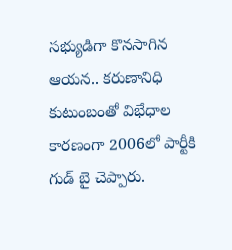సభ్యుడిగా కొనసాగిన ఆయన.. కరుణానిధి కుటుంబంతో విభేధాల కారణంగా 2006లో పార్టీకి గుడ్‌ బై చెప్పారు.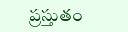ప్రస్తుతం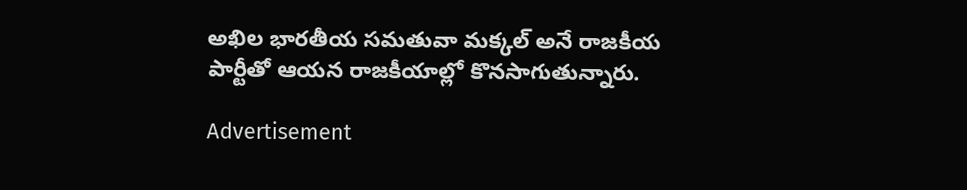అఖిల భారతీయ సమతువా మక్కల్‌ అనే రాజకీయ పార్టీతో ఆయన రాజకీయాల్లో కొనసాగుతున్నారు.

Advertisement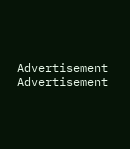Advertisement
Advertisement